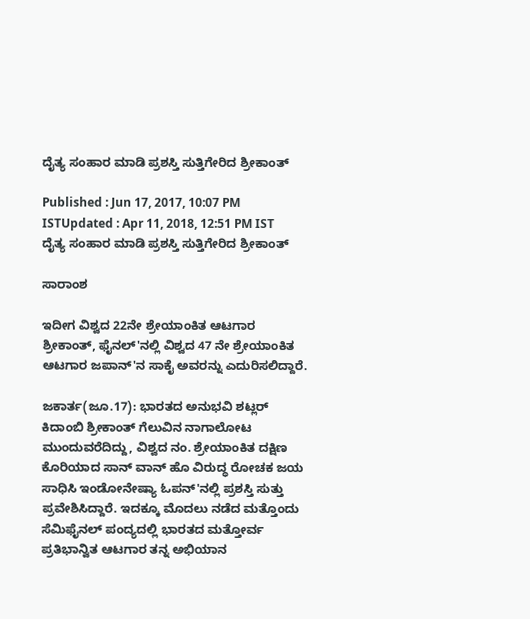ದೈತ್ಯ ಸಂಹಾರ ಮಾಡಿ ಪ್ರಶಸ್ತಿ ಸುತ್ತಿಗೇರಿದ ಶ್ರೀಕಾಂತ್

Published : Jun 17, 2017, 10:07 PM ISTUpdated : Apr 11, 2018, 12:51 PM IST
ದೈತ್ಯ ಸಂಹಾರ ಮಾಡಿ ಪ್ರಶಸ್ತಿ ಸುತ್ತಿಗೇರಿದ ಶ್ರೀಕಾಂತ್

ಸಾರಾಂಶ

ಇದೀಗ ವಿಶ್ವದ 22ನೇ ಶ್ರೇಯಾಂಕಿತ ಆಟಗಾರ ಶ್ರೀಕಾಂತ್, ಫೈನಲ್‌'ನಲ್ಲಿ ವಿಶ್ವದ 47 ನೇ ಶ್ರೇಯಾಂಕಿತ ಆಟಗಾರ ಜಪಾನ್‌'ನ ಸಾಕೈ ಅವರನ್ನು ಎದುರಿಸಲಿದ್ದಾರೆ.

ಜಕಾರ್ತ(ಜೂ.17): ಭಾರತದ ಅನುಭವಿ ಶಟ್ಲರ್ ಕಿದಾಂಬಿ ಶ್ರೀಕಾಂತ್ ಗೆಲುವಿನ ನಾಗಾಲೋಟ ಮುಂದುವರೆದಿದ್ದು, ವಿಶ್ವದ ನಂ. ಶ್ರೇಯಾಂಕಿತ ದಕ್ಷಿಣ ಕೊರಿಯಾದ ಸಾನ್ ವಾನ್ ಹೊ ವಿರುದ್ಧ ರೋಚಕ ಜಯ ಸಾಧಿಸಿ ಇಂಡೋನೇಷ್ಯಾ ಓಪನ್'ನಲ್ಲಿ ಪ್ರಶಸ್ತಿ ಸುತ್ತು ಪ್ರವೇಶಿಸಿದ್ದಾರೆ. ಇದಕ್ಕೂ ಮೊದಲು ನಡೆದ ಮತ್ತೊಂದು ಸೆಮಿಫೈನಲ್ ಪಂದ್ಯದಲ್ಲಿ ಭಾರತದ ಮತ್ತೋರ್ವ ಪ್ರತಿಭಾನ್ವಿತ ಆಟಗಾರ ತನ್ನ ಅಭಿಯಾನ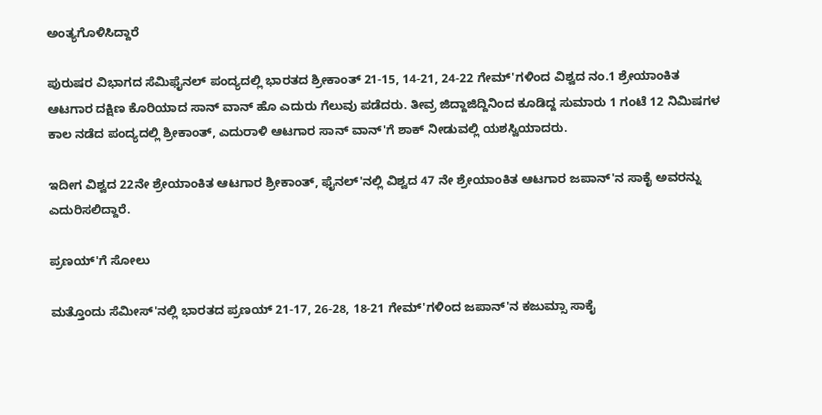ಅಂತ್ಯಗೊಳಿಸಿದ್ದಾರೆ

ಪುರುಷರ ವಿಭಾಗದ ಸೆಮಿಫೈನಲ್ ಪಂದ್ಯದಲ್ಲಿ ಭಾರತದ ಶ್ರೀಕಾಂತ್ 21-15, 14-21, 24-22 ಗೇಮ್‌'ಗಳಿಂದ ವಿಶ್ವದ ನಂ.1 ಶ್ರೇಯಾಂಕಿತ ಆಟಗಾರ ದಕ್ಷಿಣ ಕೊರಿಯಾದ ಸಾನ್ ವಾನ್ ಹೊ ಎದುರು ಗೆಲುವು ಪಡೆದರು. ತೀವ್ರ ಜಿದ್ದಾಜಿದ್ದಿನಿಂದ ಕೂಡಿದ್ದ ಸುಮಾರು 1 ಗಂಟೆ 12 ನಿಮಿಷಗಳ ಕಾಲ ನಡೆದ ಪಂದ್ಯದಲ್ಲಿ ಶ್ರೀಕಾಂತ್, ಎದುರಾಳಿ ಆಟಗಾರ ಸಾನ್ ವಾನ್‌'ಗೆ ಶಾಕ್ ನೀಡುವಲ್ಲಿ ಯಶಸ್ವಿಯಾದರು.

ಇದೀಗ ವಿಶ್ವದ 22ನೇ ಶ್ರೇಯಾಂಕಿತ ಆಟಗಾರ ಶ್ರೀಕಾಂತ್, ಫೈನಲ್‌'ನಲ್ಲಿ ವಿಶ್ವದ 47 ನೇ ಶ್ರೇಯಾಂಕಿತ ಆಟಗಾರ ಜಪಾನ್‌'ನ ಸಾಕೈ ಅವರನ್ನು ಎದುರಿಸಲಿದ್ದಾರೆ.

ಪ್ರಣಯ್‌'ಗೆ ಸೋಲು

ಮತ್ತೊಂದು ಸೆಮೀಸ್‌'ನಲ್ಲಿ ಭಾರತದ ಪ್ರಣಯ್ 21-17, 26-28, 18-21 ಗೇಮ್‌'ಗಳಿಂದ ಜಪಾನ್‌'ನ ಕಜುಮ್ಸಾ ಸಾಕೈ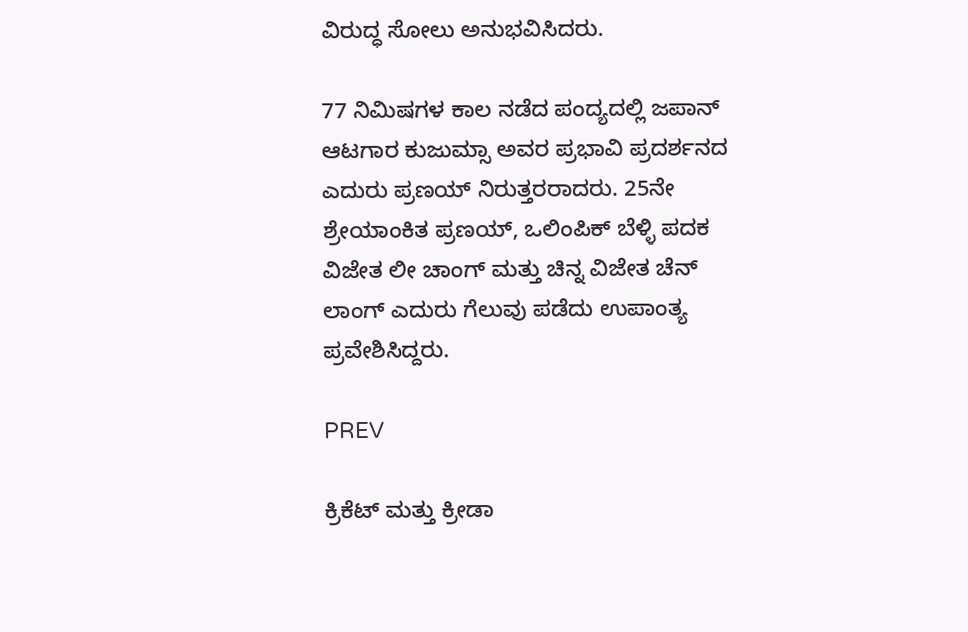ವಿರುದ್ಧ ಸೋಲು ಅನುಭವಿಸಿದರು.

77 ನಿಮಿಷಗಳ ಕಾಲ ನಡೆದ ಪಂದ್ಯದಲ್ಲಿ ಜಪಾನ್ ಆಟಗಾರ ಕುಜುಮ್ಸಾ ಅವರ ಪ್ರಭಾವಿ ಪ್ರದರ್ಶನದ ಎದುರು ಪ್ರಣಯ್ ನಿರುತ್ತರರಾದರು. 25ನೇ ಶ್ರೇಯಾಂಕಿತ ಪ್ರಣಯ್, ಒಲಿಂಪಿಕ್ ಬೆಳ್ಳಿ ಪದಕ ವಿಜೇತ ಲೀ ಚಾಂಗ್ ಮತ್ತು ಚಿನ್ನ ವಿಜೇತ ಚೆನ್ ಲಾಂಗ್ ಎದುರು ಗೆಲುವು ಪಡೆದು ಉಪಾಂತ್ಯ ಪ್ರವೇಶಿಸಿದ್ದರು.

PREV

ಕ್ರಿಕೆಟ್ ಮತ್ತು ಕ್ರೀಡಾ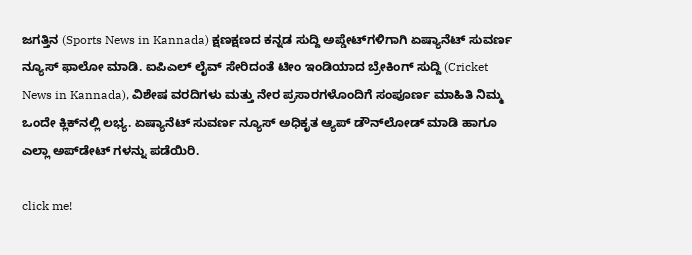ಜಗತ್ತಿನ (Sports News in Kannada) ಕ್ಷಣಕ್ಷಣದ ಕನ್ನಡ ಸುದ್ದಿ ಅಪ್ಡೇಟ್‌ಗಳಿಗಾಗಿ ಏಷ್ಯಾನೆಟ್ ಸುವರ್ಣ ನ್ಯೂಸ್‌ ಫಾಲೋ ಮಾಡಿ. ಐಪಿಎಲ್ ಲೈವ್ ಸೇರಿದಂತೆ ಟೀಂ ಇಂಡಿಯಾದ ಬ್ರೇಕಿಂಗ್ ಸುದ್ದಿ (Cricket News in Kannada), ವಿಶೇಷ ವರದಿಗಳು ಮತ್ತು ನೇರ ಪ್ರಸಾರಗಳೊಂದಿಗೆ ಸಂಪೂರ್ಣ ಮಾಹಿತಿ ನಿಮ್ಮ ಒಂದೇ ಕ್ಲಿಕ್‌ನಲ್ಲಿ ಲಭ್ಯ. ಏಷ್ಯಾನೆಟ್ ಸುವರ್ಣ ನ್ಯೂಸ್ ಅಧಿಕೃತ ಆ್ಯಪ್ ಡೌನ್‌ಲೋಡ್ ಮಾಡಿ ಹಾಗೂ ಎಲ್ಲಾ ಅಪ್‌ಡೇಟ್ ಗಳನ್ನು ಪಡೆಯಿರಿ.

click me!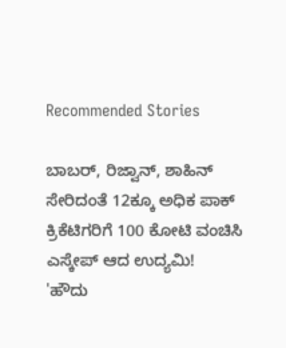Recommended Stories

ಬಾಬರ್‌, ರಿಜ್ವಾನ್‌, ಶಾಹಿನ್‌ ಸೇರಿದಂತೆ 12ಕ್ಕೂ ಅಧಿಕ ಪಾಕ್‌ ಕ್ರಿಕೆಟಿಗರಿಗೆ 100 ಕೋಟಿ ವಂಚಿಸಿ ಎಸ್ಕೇಪ್‌ ಆದ ಉದ್ಯಮಿ!
'ಹೌದು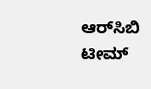ಆರ್‌ಸಿಬಿ ಟೀಮ್‌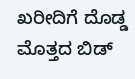ಖರೀದಿಗೆ ದೊಡ್ಡ ಮೊತ್ತದ ಬಿಡ್‌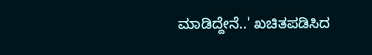ಮಾಡಿದ್ದೇನೆ..' ಖಚಿತಪಡಿಸಿದ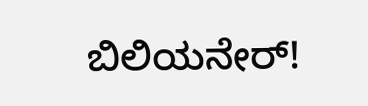ಬಿಲಿಯನೇರ್‌!